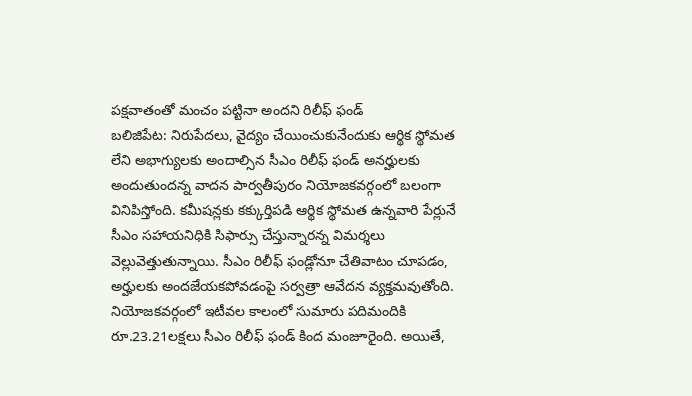పక్షవాతంతో మంచం పట్టినా అందని రిలీఫ్ ఫండ్
బలిజిపేట: నిరుపేదలు, వైద్యం చేయించుకునేందుకు ఆర్థిక స్థోమత లేని అభాగ్యులకు అందాల్సిన సీఎం రిలీఫ్ ఫండ్ అనర్హులకు అందుతుందన్న వాదన పార్వతీపురం నియోజకవర్గంలో బలంగా వినిపిస్తోంది. కమీషన్లకు కక్కుర్తిపడి ఆర్థిక స్థోమత ఉన్నవారి పేర్లునే సీఎం సహాయనిధికి సిఫార్సు చేస్తున్నారన్న విమర్శలు వెల్లువెత్తుతున్నాయి. సీఎం రిలీఫ్ ఫండ్లోనూ చేతివాటం చూపడం, అర్హులకు అందజేయకపోవడంపై సర్వత్రా ఆవేదన వ్యక్తమవుతోంది.
నియోజకవర్గంలో ఇటీవల కాలంలో సుమారు పదిమందికి రూ.23.21లక్షలు సీఎం రిలీఫ్ ఫండ్ కింద మంజూరైంది. అయితే,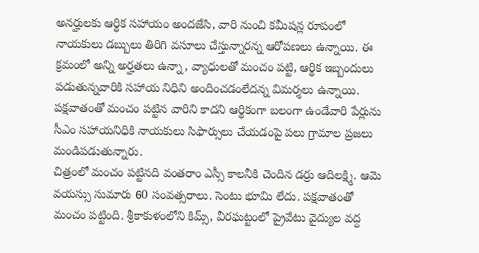అనర్హులకు ఆర్థిక సహాయం అందజేసి, వారి నుంచి కమీషన్ల రూపంలో నాయకులు డబ్బులు తిరిగి వసూలు చేస్తున్నారన్న ఆరోపణలు ఉన్నాయి. ఈ క్రమంలో అన్ని అర్హతలు ఉన్నా, వ్యాధులతో మంచం పట్టి, ఆర్థిక ఇబ్బందులు పడుతున్నవారికి సహాయ నిధిని అందించడంలేదన్న విమర్శలు ఉన్నాయి. పక్షవాతంతో మంచం పట్టిన వారిని కాదని ఆర్థికంగా బలంగా ఉండేవారి పేర్లును సీఎం సహాయనిధికి నాయకులు సిఫార్సులు చేయడంపై పలు గ్రామాల ప్రజలు మండిపడుతున్నారు.
చిత్రంలో మంచం పట్టినది వంతరాం ఎస్సీ కాలనీకి చెందిన డర్రు ఆదిలక్ష్మి. ఆమె వయస్సు సుమారు 60 సంవత్సరాలు. సెంటు భూమి లేదు. పక్షవాతంతో మంచం పట్టింది. శ్రీకాకుళంలోని కిమ్స్, వీరఘట్టంలో ప్రైవేటు వైద్యుల వద్ద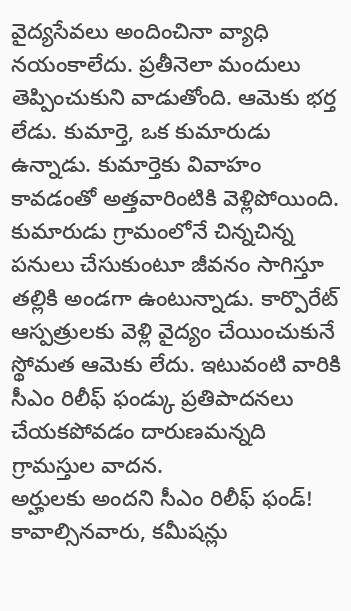వైద్యసేవలు అందించినా వ్యాధి నయంకాలేదు. ప్రతీనెలా మందులు తెప్పించుకుని వాడుతోంది. ఆమెకు భర్త లేడు. కుమార్తె, ఒక కుమారుడు ఉన్నాడు. కుమార్తెకు వివాహం కావడంతో అత్తవారింటికి వెళ్లిపోయింది. కుమారుడు గ్రామంలోనే చిన్నచిన్న పనులు చేసుకుంటూ జీవనం సాగిస్తూ తల్లికి అండగా ఉంటున్నాడు. కార్పొరేట్ ఆస్పత్రులకు వెళ్లి వైద్యం చేయించుకునే స్థోమత ఆమెకు లేదు. ఇటువంటి వారికి సీఎం రిలీఫ్ ఫండ్కు ప్రతిపాదనలు చేయకపోవడం దారుణమన్నది గ్రామస్తుల వాదన.
అర్హులకు అందని సీఎం రిలీఫ్ ఫండ్!
కావాల్సినవారు, కమీషన్లు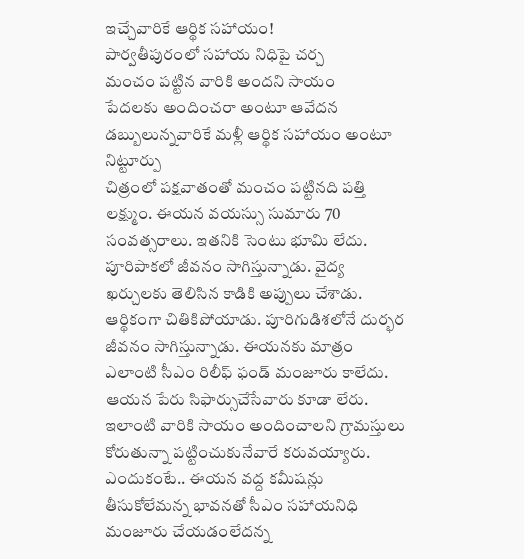ఇచ్చేవారికే ఆర్థిక సహాయం!
పార్వతీపురంలో సహాయ నిధిపై చర్చ
మంచం పట్టిన వారికి అందని సాయం
పేదలకు అందించరా అంటూ ఆవేదన
డబ్బులున్నవారికే మళ్లీ ఆర్థిక సహాయం అంటూ నిట్టూర్పు
చిత్రంలో పక్షవాతంతో మంచం పట్టినది పత్తి లక్ష్ముం. ఈయన వయస్సు సుమారు 70 సంవత్సరాలు. ఇతనికి సెంటు భూమి లేదు. పూరిపాకలో జీవనం సాగిస్తున్నాడు. వైద్య ఖర్చులకు తెలిసిన కాడికి అప్పులు చేశాడు. ఆర్థికంగా చితికిపోయాడు. పూరిగుడిశలోనే దుర్భర జీవనం సాగిస్తున్నాడు. ఈయనకు మాత్రం ఎలాంటి సీఎం రిలీఫ్ ఫండ్ మంజూరు కాలేదు. ఆయన పేరు సిఫార్సుచేసేవారు కూడా లేరు. ఇలాంటి వారికి సాయం అందించాలని గ్రామస్తులు కోరుతున్నా పట్టించుకునేవారే కరువయ్యారు. ఎందుకంటే.. ఈయన వద్ద కమీషన్లు తీసుకోలేమన్న భావనతో సీఎం సహాయనిధి మంజూరు చేయడంలేదన్న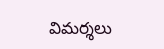విమర్శలు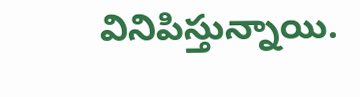వినిపిస్తున్నాయి.